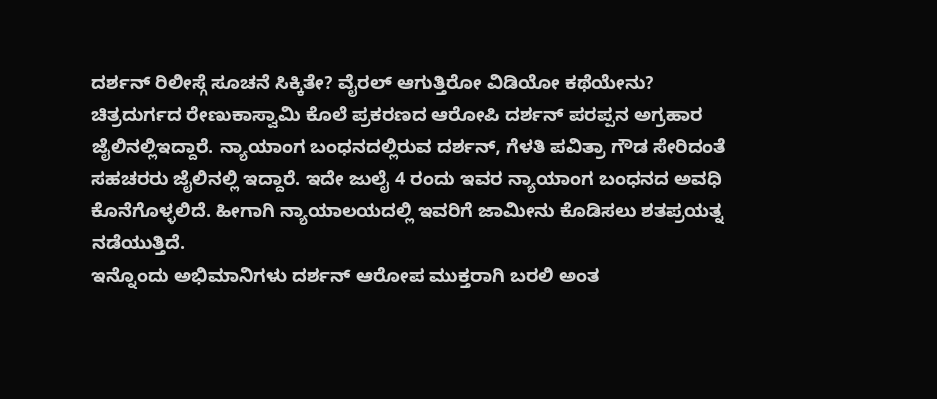ದರ್ಶನ್ ರಿಲೀಸ್ಗೆ ಸೂಚನೆ ಸಿಕ್ಕಿತೇ? ವೈರಲ್ ಆಗುತ್ತಿರೋ ವಿಡಿಯೋ ಕಥೆಯೇನು?
ಚಿತ್ರದುರ್ಗದ ರೇಣುಕಾಸ್ವಾಮಿ ಕೊಲೆ ಪ್ರಕರಣದ ಆರೋಪಿ ದರ್ಶನ್ ಪರಪ್ಪನ ಅಗ್ರಹಾರ ಜೈಲಿನಲ್ಲಿಇದ್ದಾರೆ. ನ್ಯಾಯಾಂಗ ಬಂಧನದಲ್ಲಿರುವ ದರ್ಶನ್, ಗೆಳತಿ ಪವಿತ್ರಾ ಗೌಡ ಸೇರಿದಂತೆ ಸಹಚರರು ಜೈಲಿನಲ್ಲಿ ಇದ್ದಾರೆ. ಇದೇ ಜುಲೈ 4 ರಂದು ಇವರ ನ್ಯಾಯಾಂಗ ಬಂಧನದ ಅವಧಿ ಕೊನೆಗೊಳ್ಳಲಿದೆ. ಹೀಗಾಗಿ ನ್ಯಾಯಾಲಯದಲ್ಲಿ ಇವರಿಗೆ ಜಾಮೀನು ಕೊಡಿಸಲು ಶತಪ್ರಯತ್ನ ನಡೆಯುತ್ತಿದೆ.
ಇನ್ನೊಂದು ಅಭಿಮಾನಿಗಳು ದರ್ಶನ್ ಆರೋಪ ಮುಕ್ತರಾಗಿ ಬರಲಿ ಅಂತ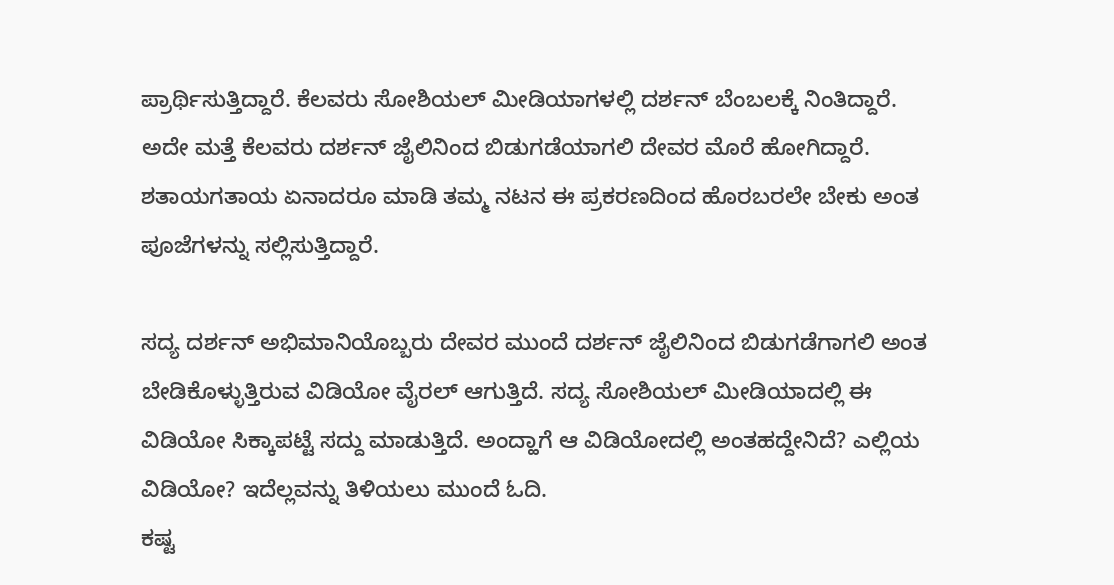ಪ್ರಾರ್ಥಿಸುತ್ತಿದ್ದಾರೆ. ಕೆಲವರು ಸೋಶಿಯಲ್ ಮೀಡಿಯಾಗಳಲ್ಲಿ ದರ್ಶನ್ ಬೆಂಬಲಕ್ಕೆ ನಿಂತಿದ್ದಾರೆ. ಅದೇ ಮತ್ತೆ ಕೆಲವರು ದರ್ಶನ್ ಜೈಲಿನಿಂದ ಬಿಡುಗಡೆಯಾಗಲಿ ದೇವರ ಮೊರೆ ಹೋಗಿದ್ದಾರೆ. ಶತಾಯಗತಾಯ ಏನಾದರೂ ಮಾಡಿ ತಮ್ಮ ನಟನ ಈ ಪ್ರಕರಣದಿಂದ ಹೊರಬರಲೇ ಬೇಕು ಅಂತ ಪೂಜೆಗಳನ್ನು ಸಲ್ಲಿಸುತ್ತಿದ್ದಾರೆ.

ಸದ್ಯ ದರ್ಶನ್ ಅಭಿಮಾನಿಯೊಬ್ಬರು ದೇವರ ಮುಂದೆ ದರ್ಶನ್ ಜೈಲಿನಿಂದ ಬಿಡುಗಡೆಗಾಗಲಿ ಅಂತ ಬೇಡಿಕೊಳ್ಳುತ್ತಿರುವ ವಿಡಿಯೋ ವೈರಲ್ ಆಗುತ್ತಿದೆ. ಸದ್ಯ ಸೋಶಿಯಲ್ ಮೀಡಿಯಾದಲ್ಲಿ ಈ ವಿಡಿಯೋ ಸಿಕ್ಕಾಪಟ್ಟೆ ಸದ್ದು ಮಾಡುತ್ತಿದೆ. ಅಂದ್ಹಾಗೆ ಆ ವಿಡಿಯೋದಲ್ಲಿ ಅಂತಹದ್ದೇನಿದೆ? ಎಲ್ಲಿಯ ವಿಡಿಯೋ? ಇದೆಲ್ಲವನ್ನು ತಿಳಿಯಲು ಮುಂದೆ ಓದಿ.
ಕಷ್ಟ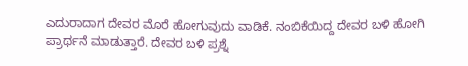ಎದುರಾದಾಗ ದೇವರ ಮೊರೆ ಹೋಗುವುದು ವಾಡಿಕೆ. ನಂಬಿಕೆಯಿದ್ದ ದೇವರ ಬಳಿ ಹೋಗಿ ಪ್ರಾರ್ಥನೆ ಮಾಡುತ್ತಾರೆ. ದೇವರ ಬಳಿ ಪ್ರಶ್ನೆ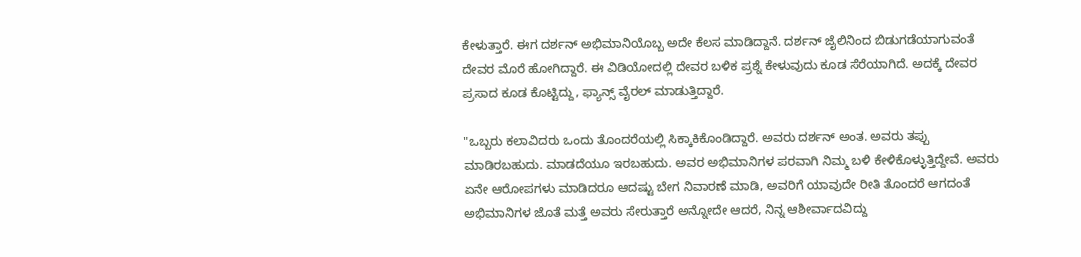ಕೇಳುತ್ತಾರೆ. ಈಗ ದರ್ಶನ್ ಅಭಿಮಾನಿಯೊಬ್ಬ ಅದೇ ಕೆಲಸ ಮಾಡಿದ್ದಾನೆ. ದರ್ಶನ್ ಜೈಲಿನಿಂದ ಬಿಡುಗಡೆಯಾಗುವಂತೆ ದೇವರ ಮೊರೆ ಹೋಗಿದ್ದಾರೆ. ಈ ವಿಡಿಯೋದಲ್ಲಿ ದೇವರ ಬಳಿಕ ಪ್ರಶ್ನೆ ಕೇಳುವುದು ಕೂಡ ಸೆರೆಯಾಗಿದೆ. ಅದಕ್ಕೆ ದೇವರ ಪ್ರಸಾದ ಕೂಡ ಕೊಟ್ಟಿದ್ದು, ಫ್ಯಾನ್ಸ್ ವೈರಲ್ ಮಾಡುತ್ತಿದ್ದಾರೆ.

"ಒಬ್ಬರು ಕಲಾವಿದರು ಒಂದು ತೊಂದರೆಯಲ್ಲಿ ಸಿಕ್ಕಾಕಿಕೊಂಡಿದ್ದಾರೆ. ಅವರು ದರ್ಶನ್ ಅಂತ. ಅವರು ತಪ್ಪು ಮಾಡಿರಬಹುದು. ಮಾಡದೆಯೂ ಇರಬಹುದು. ಅವರ ಅಭಿಮಾನಿಗಳ ಪರವಾಗಿ ನಿಮ್ಮ ಬಳಿ ಕೇಳಿಕೊಳ್ಳುತ್ತಿದ್ದೇವೆ. ಅವರು ಏನೇ ಆರೋಪಗಳು ಮಾಡಿದರೂ ಆದಷ್ಟು ಬೇಗ ನಿವಾರಣೆ ಮಾಡಿ, ಅವರಿಗೆ ಯಾವುದೇ ರೀತಿ ತೊಂದರೆ ಆಗದಂತೆ ಅಭಿಮಾನಿಗಳ ಜೊತೆ ಮತ್ತೆ ಅವರು ಸೇರುತ್ತಾರೆ ಅನ್ನೋದೇ ಆದರೆ, ನಿನ್ನ ಆಶೀರ್ವಾದವಿದ್ದು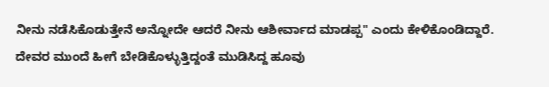ನೀನು ನಡೆಸಿಕೊಡುತ್ತೇನೆ ಅನ್ನೋದೇ ಆದರೆ ನೀನು ಆಶೀರ್ವಾದ ಮಾಡಪ್ಪ" ಎಂದು ಕೇಳಿಕೊಂಡಿದ್ದಾರೆ.
ದೇವರ ಮುಂದೆ ಹೀಗೆ ಬೇಡಿಕೊಳ್ಳುತ್ತಿದ್ದಂತೆ ಮುಡಿಸಿದ್ದ ಹೂವು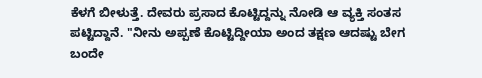ಕೆಳಗೆ ಬೀಳುತ್ತೆ. ದೇವರು ಪ್ರಸಾದ ಕೊಟ್ಟಿದ್ದನ್ನು ನೋಡಿ ಆ ವ್ಯಕ್ತಿ ಸಂತಸ ಪಟ್ಟಿದ್ದಾನೆ. "ನೀನು ಅಪ್ಪಣೆ ಕೊಟ್ಟಿದ್ದೀಯಾ ಅಂದ ತಕ್ಷಣ ಆದಷ್ಟು ಬೇಗ ಬಂದೇ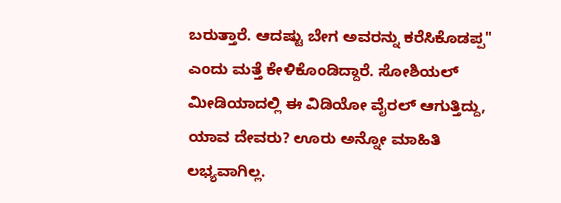ಬರುತ್ತಾರೆ. ಆದಷ್ಟು ಬೇಗ ಅವರನ್ನು ಕರೆಸಿಕೊಡಪ್ಪ" ಎಂದು ಮತ್ತೆ ಕೇಳಿಕೊಂಡಿದ್ದಾರೆ. ಸೋಶಿಯಲ್ ಮೀಡಿಯಾದಲ್ಲಿ ಈ ವಿಡಿಯೋ ವೈರಲ್ ಆಗುತ್ತಿದ್ದು, ಯಾವ ದೇವರು? ಊರು ಅನ್ನೋ ಮಾಹಿತಿ ಲಭ್ಯವಾಗಿಲ್ಲ.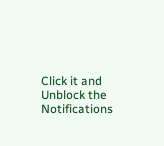Click it and Unblock the Notifications